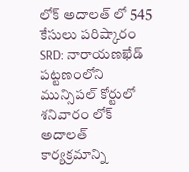లోక్ అదాలత్ లో 545 కేసులు పరిష్కారం
SRD: నారాయణఖేడ్ పట్టణంలోని మున్సిపల్ కోర్టులో శనివారం లోక్ అదాలత్ కార్యక్రమాన్ని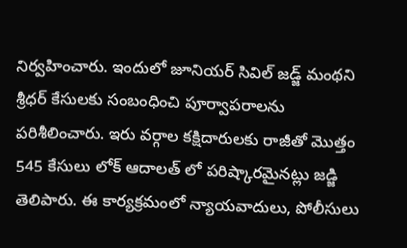నిర్వహించారు. ఇందులో జూనియర్ సివిల్ జడ్జ్ మంథని శ్రీధర్ కేసులకు సంబంధించి పూర్వాపరాలను పరిశీలించారు. ఇరు వర్గాల కక్షిదారులకు రాజీతో మొత్తం 545 కేసులు లోక్ ఆదాలత్ లో పరిష్కారమైనట్లు జడ్జి తెలిపారు. ఈ కార్యక్రమంలో న్యాయవాదులు, పోలీసులు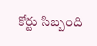కోర్టు సిబ్బంది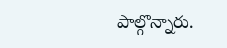పాల్గొన్నారు.